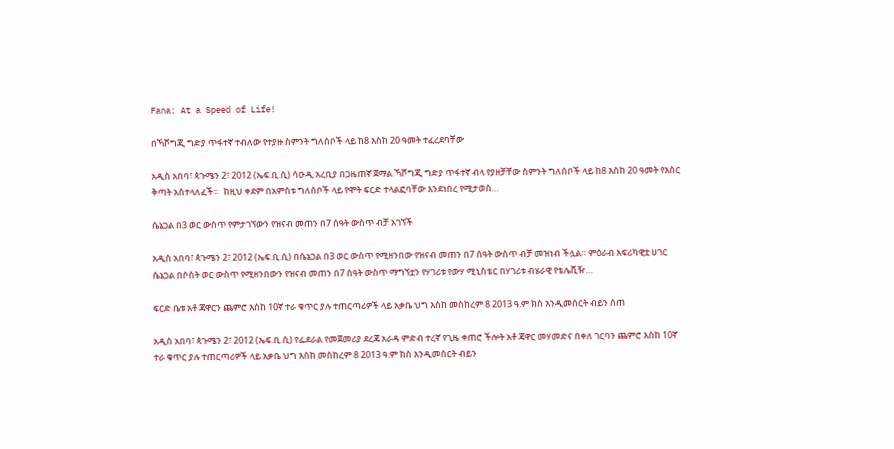Fana: At a Speed of Life!

በኻሾግጂ ግድያ ጥፋተኛ ተብለው የተያዙ ስምንት ግለሰቦች ላይ ከ8 እስከ 20 ዓመት ተፈረደባቸው

አዲስ አበባ፣ ጳጉሜን 2፣ 2012 (ኤፍ.ቢ.ሲ) ሳዑዲ አረቢያ በጋዜጠኛ ጀማል ኻሾግጂ ግድያ ጥፋተኛ ብላ የያዘቻቸው ስምንት ግለሰቦች ላይ ከ8 እስከ 20 ዓመት የእስር ቅጣት አስተላለፈች፡፡   ከዚህ ቀደም በአምስቱ ግለሰቦች ላይ የሞት ፍርድ ተላልፎባቸው እንደነበረ የሚታወስ…

ሴኔጋል በ3 ወር ውስጥ የምታገኘውን የዝናብ መጠን በ7 ሰዓት ውስጥ ብቻ አገኘች

አዲስ አበባ፣ ጳጉሜን 2፣ 2012 (ኤፍ.ቢ.ሲ) በሴኔጋል በ3 ወር ውስጥ የሚዘንበው የዝናብ መጠን በ7 ሰዓት ውስጥ ብቻ መዝነብ ችሏል። ምዕራብ አፍሪካዊቷ ሀገር ሴኔጋል በሶስት ወር ውስጥ የሚዘንበውን የዝናብ መጠን በ7 ሰዓት ውስጥ ማግኘቷን የሃገሪቱ የውሃ ሚኒስቴር በሃገሪቱ ብሄራዊ የቴሌቪዥ…

ፍርድ ቤቱ አቶ ጃዋርን ጨምሮ እስከ 10ኛ ተራ ቁጥር ያሉ ተጠርጣሪዎች ላይ አቃቤ ህግ እስከ መስከረም 8 2013 ዓ.ም ክስ እንዲመሰርት ብይን ሰጠ

አዲስ አበባ፣ ጳጉሜን 2፣ 2012 (ኤፍ.ቢ.ሲ) የፌደራል የመጀመሪያ ደረጃ አራዳ ምድብ ተረኛ የጊዜ ቀጠሮ ችሎት አቶ ጃዋር መሃመድና በቀለ ገርባን ጨምሮ እስከ 10ኛ ተራ ቁጥር ያሉ ተጠርጣሪዎች ላይ አቃቤ ህግ እስከ መስከረም 8 2013 ዓ.ም ክስ እንዲመሰርት ብይን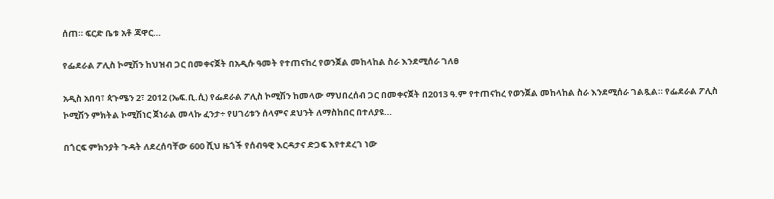ሰጠ። ፍርድ ቤቱ አቶ ጃዋር…

የፌደራል ፖሊስ ኮሚሽን ከህዝብ ጋር በመቀናጀት በአዲሱ ዓመት የተጠናከረ የወንጀል መከላከል ስራ እንደሚሰራ ገለፀ

አዲስ አበባ፣ ጳጉሜን 2፣ 2012 (ኤፍ.ቢ.ሲ) የፌደራል ፖሊስ ኮሚሽን ከመላው ማህበረሰብ ጋር በመቀናጀት በ2013 ዓ.ም የተጠናከረ የወንጀል መከላከል ስራ እንደሚሰራ ገልጿል። የፌደራል ፖሊስ ኮሚሽን ምክትል ኮሚሽነር ጀነራል መላኩ ፈንታ÷ የሀገሪቱን ሰላምና ደህንት ለማስከበር በተለያዩ…

በጎርፍ ምክንያት ጉዳት ለደረሰባቸው 600 ሺህ ዜጎች የሰብዓዊ እርዳታና ድጋፍ እየተደረገ ነው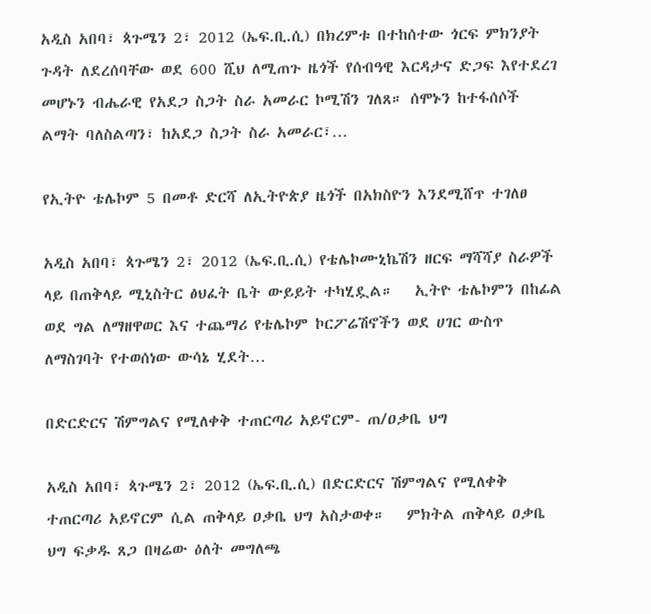አዲስ አበባ፣ ጳጉሜን 2፣ 2012 (ኤፍ.ቢ.ሲ) በክረምቱ በተከሰተው ጎርፍ ምክንያት ጉዳት ለደረሰባቸው ወደ 600 ሺህ ለሚጠጉ ዜጎች የሰብዓዊ እርዳታና ድጋፍ እየተደረገ መሆኑን ብሔራዊ የአደጋ ስጋት ስራ አመራር ኮሚሽን ገለጸ። ሰሞኑን ከተፋሰሶች ልማት ባለስልጣን፣ ከአደጋ ስጋት ስራ አመራር፣…

የኢትዮ ቴሌኮም 5 በመቶ ድርሻ ለኢትዮጵያ ዜጎች በአክስዮን እንደሚሸጥ ተገለፀ

አዲስ አበባ፣ ጳጉሜን 2፣ 2012 (ኤፍ.ቢ.ሲ) የቴሌኮሙኒኬሽን ዘርፍ ማሻሻያ ስራዎች ላይ በጠቅላይ ሚኒስትር ፅህፈት ቤት ውይይት ተካሂዷል።   ኢትዮ ቴሌኮምን በከፊል ወደ ግል ለማዘዋወር እና ተጨማሪ የቴሌኮም ኮርፖሬሽኖችን ወደ ሀገር ውስጥ ለማስገባት የተወሰነው ውሳኔ ሂደት…

በድርድርና ሽምግልና የሚለቀቅ ተጠርጣሪ አይኖርም- ጠ/ዐቃቤ ህግ

አዲስ አበባ፣ ጳጉሜን 2፣ 2012 (ኤፍ.ቢ.ሲ) በድርድርና ሽምግልና የሚለቀቅ ተጠርጣሪ አይኖርም ሲል ጠቅላይ ዐቃቤ ህግ አስታወቀ።   ምክትል ጠቅላይ ዐቃቤ ህግ ፍቃዱ ጸጋ በዛሬው ዕለት መግለጫ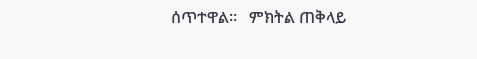ሰጥተዋል።   ምክትል ጠቅላይ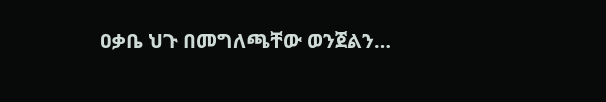ዐቃቤ ህጉ በመግለጫቸው ወንጀልን…